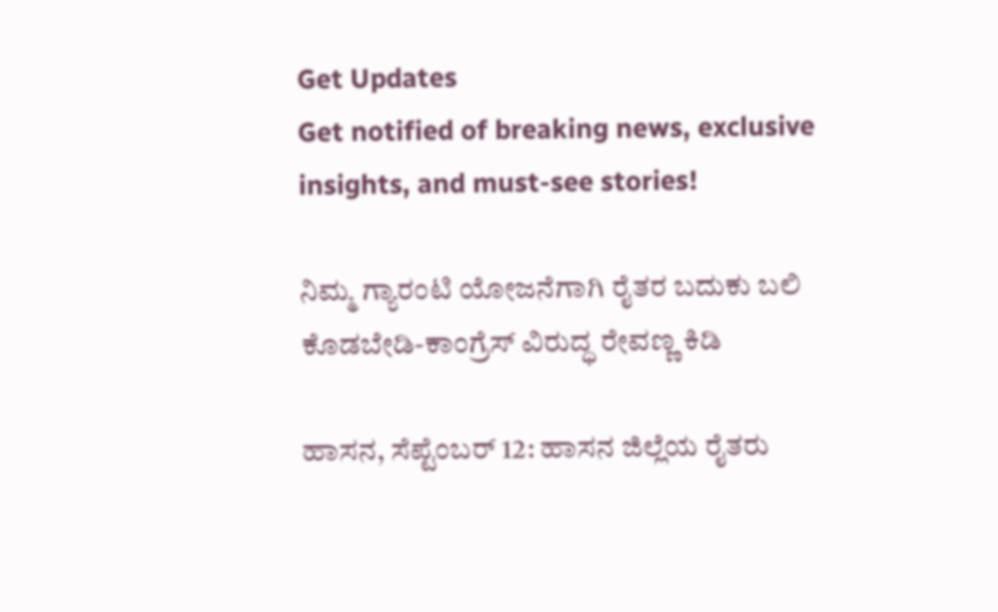Get Updates
Get notified of breaking news, exclusive insights, and must-see stories!

ನಿಮ್ಮ ಗ್ಯಾರಂಟಿ ಯೋಜನೆಗಾಗಿ ರೈತರ ಬದುಕು ಬಲಿ ಕೊಡಬೇಡಿ-ಕಾಂಗ್ರೆಸ್‌ ವಿರುದ್ಧ ರೇವಣ್ಣ ಕಿಡಿ

ಹಾಸನ‌, ಸೆಪ್ಟೆಂಬರ್ 12: ಹಾಸನ‌ ಜಿಲ್ಲೆಯ ರೈತರು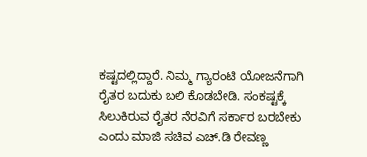ಕಷ್ಟದಲ್ಲಿದ್ದಾರೆ. ನಿಮ್ಮ ಗ್ಯಾರಂಟಿ ಯೋಜನೆಗಾಗಿ ರೈತರ ಬದುಕು ಬಲಿ ಕೊಡಬೇಡಿ. ಸಂಕಷ್ಟಕ್ಕೆ ಸಿಲುಕಿರುವ ರೈತರ ನೆರವಿಗೆ ಸರ್ಕಾರ ಬರಬೇಕು ಎಂದು ಮಾಜಿ ಸಚಿವ ಎಚ್‌.ಡಿ ರೇವಣ್ಣ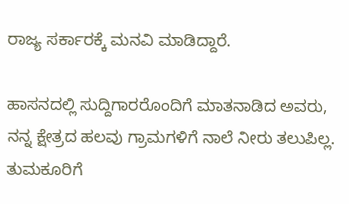ರಾಜ್ಯ ಸರ್ಕಾರಕ್ಕೆ ಮನವಿ ಮಾಡಿದ್ದಾರೆ.

ಹಾಸನದಲ್ಲಿ ಸುದ್ದಿಗಾರರೊಂದಿಗೆ ಮಾತನಾಡಿದ ಅವರು, ನನ್ನ ಕ್ಷೇತ್ರದ ಹಲವು ಗ್ರಾಮಗಳಿಗೆ ನಾಲೆ ನೀರು ತಲುಪಿಲ್ಲ. ತುಮಕೂರಿಗೆ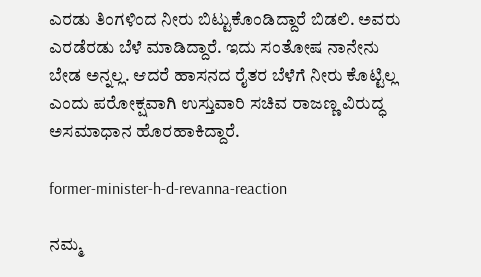ಎರಡು ತಿಂಗಳಿಂದ ನೀರು ಬಿಟ್ಟುಕೊಂಡಿದ್ದಾರೆ ಬಿಡಲಿ. ಅವರು ಎರಡೆರಡು ಬೆಳೆ ಮಾಡಿದ್ದಾರೆ. ಇದು ಸಂತೋಷ ನಾನೇನು ಬೇಡ ಅನ್ನಲ್ಲ. ಆದರೆ ಹಾಸನದ ರೈತರ ಬೆಳೆಗೆ ನೀರು ಕೊಟ್ಟಿಲ್ಲ ಎಂದು ಪರೋಕ್ಷವಾಗಿ ಉಸ್ತುವಾರಿ ಸಚಿವ ರಾಜಣ್ಣ ವಿರುದ್ಧ ಅಸಮಾಧಾನ ಹೊರಹಾಕಿದ್ದಾರೆ.

former-minister-h-d-revanna-reaction

ನಮ್ಮ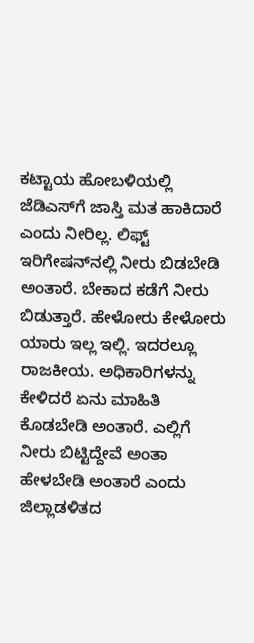ಕಟ್ಟಾಯ ಹೋಬಳಿಯಲ್ಲಿ ಜೆಡಿಎಸ್‌ಗೆ ಜಾಸ್ತಿ ಮತ ಹಾಕಿದಾರೆ ಎಂದು ನೀರಿಲ್ಲ. ಲಿಫ್ಟ್ ಇರಿಗೇಷನ್‌ನಲ್ಲಿ ನೀರು ಬಿಡಬೇಡಿ ಅಂತಾರೆ. ಬೇಕಾದ ಕಡೆಗೆ ನೀರು ಬಿಡುತ್ತಾರೆ. ಹೇಳೋರು ಕೇಳೋರು ಯಾರು ಇಲ್ಲ ಇಲ್ಲಿ. ಇದರಲ್ಲೂ ರಾಜಕೀಯ. ಅಧಿಕಾರಿಗಳನ್ನು ಕೇಳಿದರೆ ಏನು ಮಾಹಿತಿ ಕೊಡಬೇಡಿ ಅಂತಾರೆ. ಎಲ್ಲಿಗೆ ನೀರು ಬಿಟ್ಟಿದ್ದೇವೆ ಅಂತಾ ಹೇಳಬೇಡಿ ಅಂತಾರೆ ಎಂದು ಜಿಲ್ಲಾಡಳಿತದ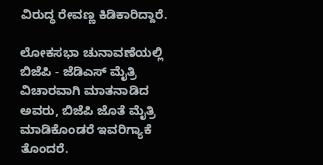ವಿರುದ್ಧ ರೇವಣ್ಣ ಕಿಡಿಕಾರಿದ್ದಾರೆ.

ಲೋಕಸಭಾ ಚುನಾವಣೆಯಲ್ಲಿ ಬಿಜೆಪಿ - ಜೆಡಿಎಸ್ ಮೈತ್ರಿ ವಿಚಾರವಾಗಿ ಮಾತನಾಡಿದ ಅವರು, ಬಿಜೆಪಿ ಜೊತೆ ಮೈತ್ರಿ‌ ಮಾಡಿಕೊಂಡರೆ ಇವರಿಗ್ಯಾಕೆ ತೊಂದರೆ.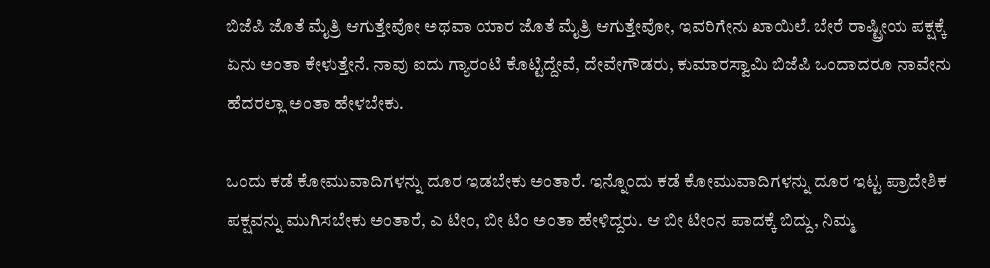ಬಿಜೆಪಿ ಜೊತೆ ಮೈತ್ರಿ ಆಗುತ್ತೇವೋ ಅಥವಾ ಯಾರ ಜೊತೆ ಮೈತ್ರಿ ಆಗುತ್ತೇವೋ, ಇವರಿಗೇನು ಖಾಯಿಲೆ. ಬೇರೆ ರಾಷ್ಟ್ರೀಯ ಪಕ್ಷಕ್ಕೆ ಏನು ಅಂತಾ ಕೇಳುತ್ತೇನೆ. ನಾವು ಐದು ಗ್ಯಾರಂಟಿ ಕೊಟ್ಟಿದ್ದೇವೆ, ದೇವೇಗೌಡರು, ಕುಮಾರಸ್ವಾಮಿ ಬಿಜೆಪಿ ಒಂದಾದರೂ ನಾವೇನು ಹೆದರಲ್ಲಾ ಅಂತಾ ಹೇಳಬೇಕು.

ಒಂದು ಕಡೆ ಕೋಮುವಾದಿಗಳನ್ನು ದೂರ ಇಡಬೇಕು ಅಂತಾರೆ. ಇನ್ನೊಂದು ಕಡೆ ಕೋಮುವಾದಿಗಳನ್ನು ದೂರ ಇಟ್ಟ ಪ್ರಾದೇಶಿಕ ಪಕ್ಷವನ್ನು ಮುಗಿಸಬೇಕು ಅಂತಾರೆ, ಎ ಟೀಂ, ಬೀ ಟಿಂ ಅಂತಾ ಹೇಳಿದ್ದರು. ಆ ಬೀ ಟೀಂನ ಪಾದಕ್ಕೆ ಬಿದ್ದು, ನಿಮ್ಮ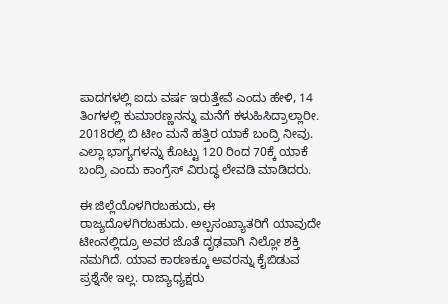ಪಾದಗಳಲ್ಲಿ ಐದು ವರ್ಷ ಇರುತ್ತೇವೆ ಎಂದು ಹೇಳಿ, 14 ತಿಂಗಳಲ್ಲಿ ಕುಮಾರಣ್ಣನನ್ನು ಮನೆಗೆ ಕಳುಹಿಸಿದ್ರಾಲ್ಲಾರೀ. 2018ರಲ್ಲಿ ಬಿ ಟೀಂ ಮನೆ ಹತ್ತಿರ ಯಾಕೆ ಬಂದ್ರಿ‌ ನೀವು. ಎಲ್ಲಾ ಭಾಗ್ಯಗಳನ್ನು ಕೊಟ್ಟು 120 ರಿಂದ 70ಕ್ಕೆ ಯಾಕೆ ಬಂದ್ರಿ ಎಂದು ಕಾಂಗ್ರೆಸ್‌ ವಿರುದ್ಧ ಲೇವಡಿ ಮಾಡಿದರು.

ಈ ಜಿಲ್ಲೆಯೊಳಗಿರಬಹುದು, ಈ ರಾಜ್ಯದೊಳಗಿರಬಹುದು. ಅಲ್ಪಸಂಖ್ಯಾತರಿಗೆ ಯಾವುದೇ ಟೀಂ‌ನಲ್ಲಿದ್ರೂ ಅವರ ಜೊತೆ ದೃಢವಾಗಿ ನಿಲ್ಲೋ ಶಕ್ತಿ ನಮಗಿದೆ. ಯಾವ ಕಾರಣಕ್ಕೂ ಅವರನ್ನು ಕೈಬಿಡುವ ಪ್ರಶ್ನೆನೇ ಇಲ್ಲ. ರಾಜ್ಯಾಧ್ಯಕ್ಷರು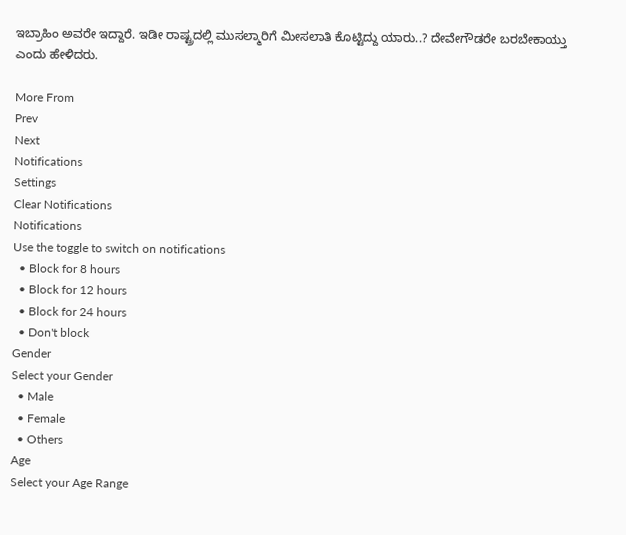ಇಬ್ರಾಹಿಂ ಅವರೇ ಇದ್ದಾರೆ. ಇಡೀ ರಾಷ್ಟ್ರದಲ್ಲಿ ಮುಸಲ್ಮಾರಿಗೆ ಮೀಸಲಾತಿ ಕೊಟ್ಟಿದ್ದು ಯಾರು..? ದೇವೇಗೌಡರೇ ಬರಬೇಕಾಯ್ತು ಎಂದು ಹೇಳಿದರು.

More From
Prev
Next
Notifications
Settings
Clear Notifications
Notifications
Use the toggle to switch on notifications
  • Block for 8 hours
  • Block for 12 hours
  • Block for 24 hours
  • Don't block
Gender
Select your Gender
  • Male
  • Female
  • Others
Age
Select your Age Range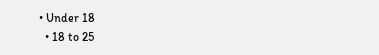• Under 18
  • 18 to 25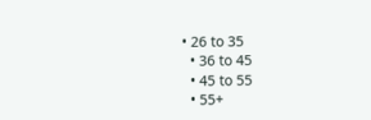• 26 to 35
  • 36 to 45
  • 45 to 55
  • 55+